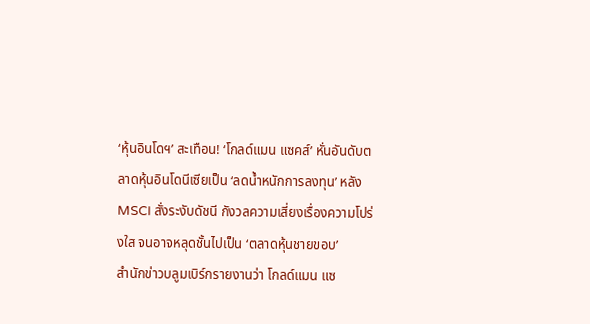‘หุ้นอินโดฯ’ สะเทือน! ‘โกลด์แมน แซคส์’ หั่นอันดับตลาดหุ้นอินโดนีเซียเป็น ‘ลดน้ำหนักการลงทุน’ หลัง MSCI สั่งระงับดัชนี กังวลความเสี่ยงเรื่องความโปร่งใส จนอาจหลุดชั้นไปเป็น ‘ตลาดหุ้นชายขอบ’
สำนักข่าวบลูมเบิร์กรายงานว่า โกลด์แมน แซ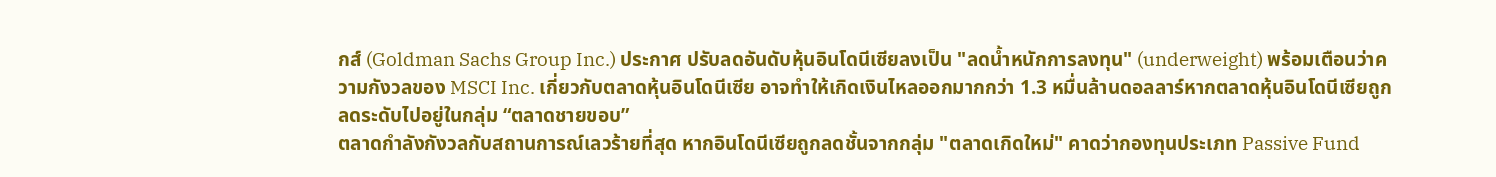กส์ (Goldman Sachs Group Inc.) ประกาศ ปรับลดอันดับหุ้นอินโดนีเซียลงเป็น "ลดน้ำหนักการลงทุน" (underweight) พร้อมเตือนว่าความกังวลของ MSCI Inc. เกี่ยวกับตลาดหุ้นอินโดนีเซีย อาจทำให้เกิดเงินไหลออกมากกว่า 1.3 หมื่นล้านดอลลาร์หากตลาดหุ้นอินโดนีเซียถูกลดระดับไปอยู่ในกลุ่ม “ตลาดชายขอบ”
ตลาดกำลังกังวลกับสถานการณ์เลวร้ายที่สุด หากอินโดนีเซียถูกลดชั้นจากกลุ่ม "ตลาดเกิดใหม่" คาดว่ากองทุนประเภท Passive Fund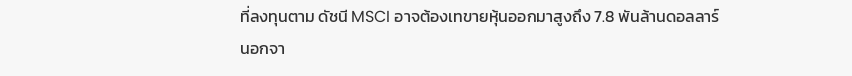ที่ลงทุนตาม ดัชนี MSCI อาจต้องเทขายหุ้นออกมาสูงถึง 7.8 พันล้านดอลลาร์
นอกจา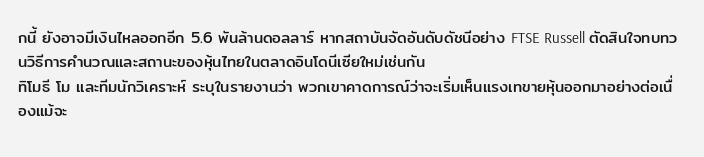กนี้ ยังอาจมีเงินไหลออกอีก 5.6 พันล้านดอลลาร์ หากสถาบันจัดอันดับดัชนีอย่าง FTSE Russell ตัดสินใจทบทวนวิธีการคำนวณและสถานะของหุ้นไทยในตลาดอินโดนีเซียใหม่เช่นกัน
ทิโมธี โม และทีมนักวิเคราะห์ ระบุในรายงานว่า พวกเขาคาดการณ์ว่าจะเริ่มเห็นแรงเทขายหุ้นออกมาอย่างต่อเนื่องแม้จะ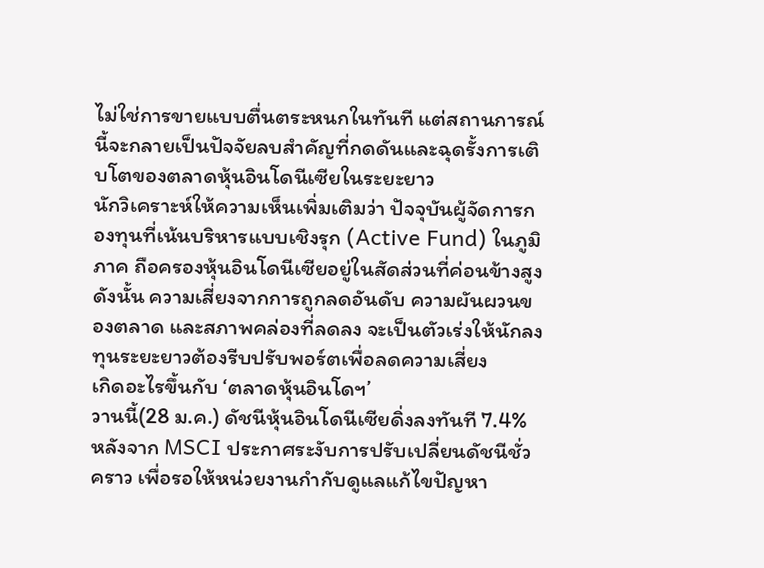ไม่ใช่การขายแบบตื่นตระหนกในทันที แต่สถานการณ์นี้จะกลายเป็นปัจจัยลบสำคัญที่กดดันและฉุดรั้งการเติบโตของตลาดหุ้นอินโดนีเซียในระยะยาว
นักวิเคราะห์ให้ความเห็นเพิ่มเติมว่า ปัจจุบันผู้จัดการกองทุนที่เน้นบริหารแบบเชิงรุก (Active Fund) ในภูมิภาค ถือครองหุ้นอินโดนีเซียอยู่ในสัดส่วนที่ค่อนข้างสูง ดังนั้น ความเสี่ยงจากการถูกลดอันดับ ความผันผวนของตลาด และสภาพคล่องที่ลดลง จะเป็นตัวเร่งให้นักลงทุนระยะยาวต้องรีบปรับพอร์ตเพื่อลดความเสี่ยง
เกิดอะไรขึ้นกับ ‘ตลาดหุ้นอินโดฯ’
วานนี้(28 ม.ค.) ดัชนีหุ้นอินโดนีเซียดิ่งลงทันที 7.4% หลังจาก MSCI ประกาศระงับการปรับเปลี่ยนดัชนีชั่วคราว เพื่อรอให้หน่วยงานกำกับดูแลแก้ไขปัญหา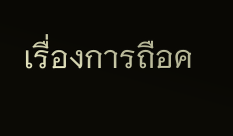เรื่องการถือค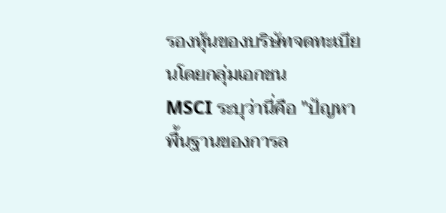รองหุ้นของบริษัทจดทะเบียนโดยกลุ่มเอกชน
MSCI ระบุว่านี่คือ "ปัญหาพื้นฐานของการล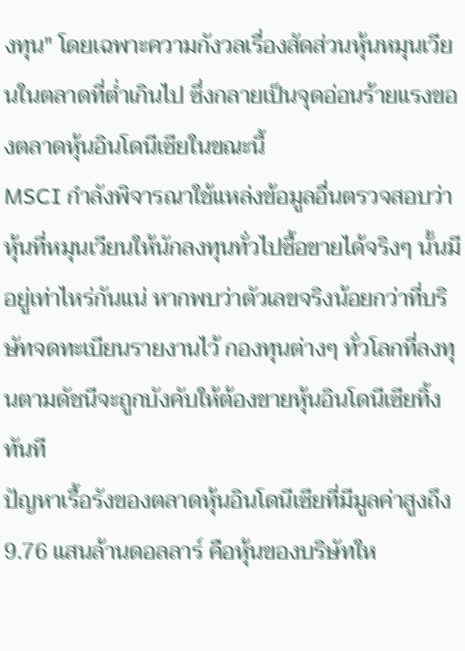งทุน" โดยเฉพาะความกังวลเรื่องสัดส่วนหุ้นหมุนเวียนในตลาดที่ต่ำเกินไป ซึ่งกลายเป็นจุดอ่อนร้ายแรงของตลาดหุ้นอินโดนีเซียในขณะนี้
MSCI กำลังพิจารณาใช้แหล่งข้อมูลอื่นตรวจสอบว่าหุ้นที่หมุนเวียนให้นักลงทุนทั่วไปซื้อขายได้จริงๆ นั้นมีอยู่เท่าไหร่กันแน่ หากพบว่าตัวเลขจริงน้อยกว่าที่บริษัทจดทะเบียนรายงานไว้ กองทุนต่างๆ ทั่วโลกที่ลงทุนตามดัชนีจะถูกบังคับให้ต้องขายหุ้นอินโดนีเซียทิ้งทันที
ปัญหาเรื้อรังของตลาดหุ้นอินโดนีเซียที่มีมูลค่าสูงถึง 9.76 แสนล้านดอลลาร์ คือหุ้นของบริษัทให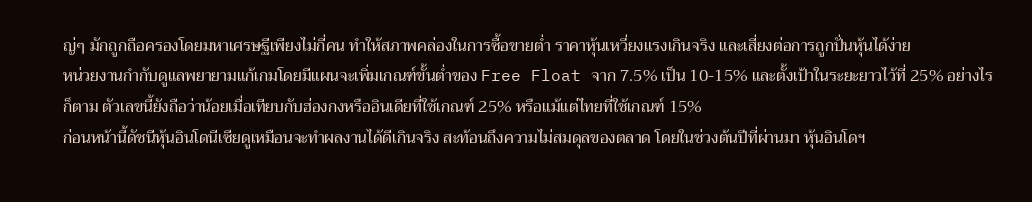ญ่ๆ มักถูกถือครองโดยมหาเศรษฐีเพียงไม่กี่คน ทำให้สภาพคล่องในการซื้อขายต่ำ ราคาหุ้นเหวี่ยงแรงเกินจริง และเสี่ยงต่อการถูกปั่นหุ้นได้ง่าย
หน่วยงานกำกับดูแลพยายามแก้เกมโดยมีแผนจะเพิ่มเกณฑ์ขั้นต่ำของ Free Float จาก 7.5% เป็น 10-15% และตั้งเป้าในระยะยาวไว้ที่ 25% อย่างไรก็ตาม ตัวเลขนี้ยังถือว่าน้อยเมื่อเทียบกับฮ่องกงหรืออินเดียที่ใช้เกณฑ์ 25% หรือแม้แต่ไทยที่ใช้เกณฑ์ 15%
ก่อนหน้านี้ดัชนีหุ้นอินโดนีเซียดูเหมือนจะทำผลงานได้ดีเกินจริง สะท้อนถึงความไม่สมดุลของตลาด โดยในช่วงต้นปีที่ผ่านมา หุ้นอินโดฯ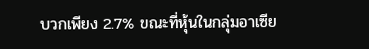บวกเพียง 2.7% ขณะที่หุ้นในกลุ่มอาเซีย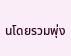นโดยรวมพุ่ง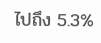ไปถึง 5.3%